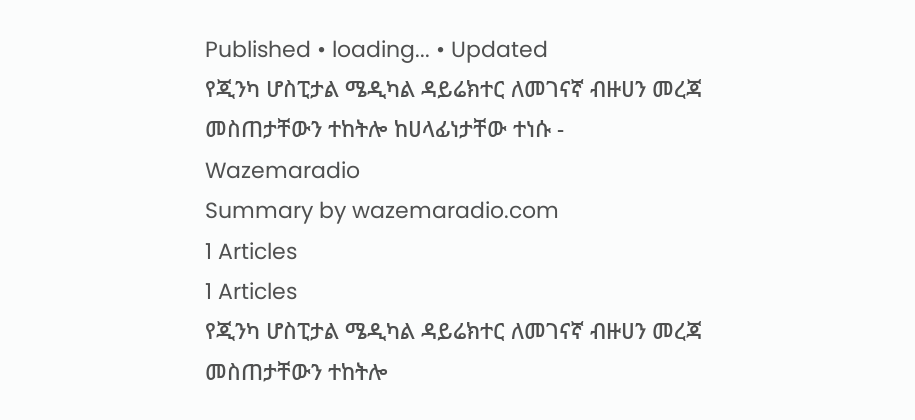Published • loading... • Updated
የጂንካ ሆስፒታል ሜዲካል ዳይሬክተር ለመገናኛ ብዙሀን መረጃ መስጠታቸውን ተከትሎ ከሀላፊነታቸው ተነሱ - Wazemaradio
Summary by wazemaradio.com
1 Articles
1 Articles
የጂንካ ሆስፒታል ሜዲካል ዳይሬክተር ለመገናኛ ብዙሀን መረጃ መስጠታቸውን ተከትሎ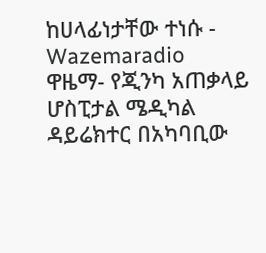ከሀላፊነታቸው ተነሱ - Wazemaradio
ዋዜማ- የጂንካ አጠቃላይ ሆስፒታል ሜዲካል ዳይሬክተር በአካባቢው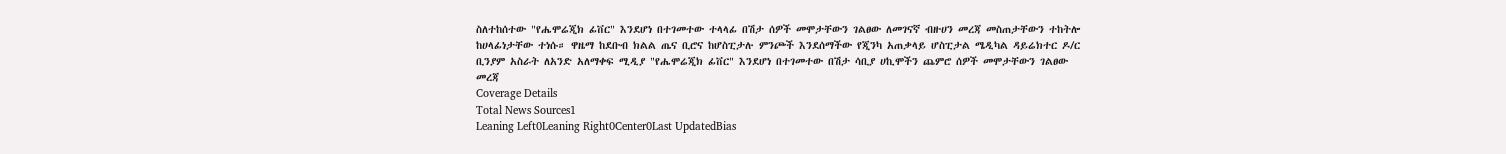ስለተከሰተው "የሔሞሬጂክ ፊቨር" እንደሆነ በተገመተው ተላላፊ በሽታ ሰዎች መሞታቸውን ገልፀው ለመገናኛ ብዙሀን መረጃ መስጠታቸውን ተከትሎ ከሀላፊነታቸው ተነሱ። ዋዜማ ከደቡብ ክልል ጤና ቢሮና ከሆስፒታሉ ምንጮች እንደሰማችው የጂንካ አጠቃላይ ሆስፒታል ሜዲካል ዳይሬክተር ዶ/ር ቢንያም አስራት ለአንድ አለማቀፍ ሚዲያ "የሔሞሬጂክ ፊቨር" እንደሆነ በተገመተው በሽታ ሳቢያ ሀኪሞችን ጨምሮ ሰዎች መሞታቸውን ገልፀው መረጃ
Coverage Details
Total News Sources1
Leaning Left0Leaning Right0Center0Last UpdatedBias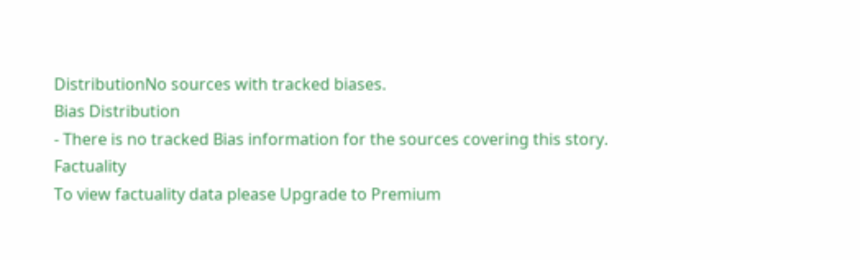DistributionNo sources with tracked biases.
Bias Distribution
- There is no tracked Bias information for the sources covering this story.
Factuality
To view factuality data please Upgrade to Premium